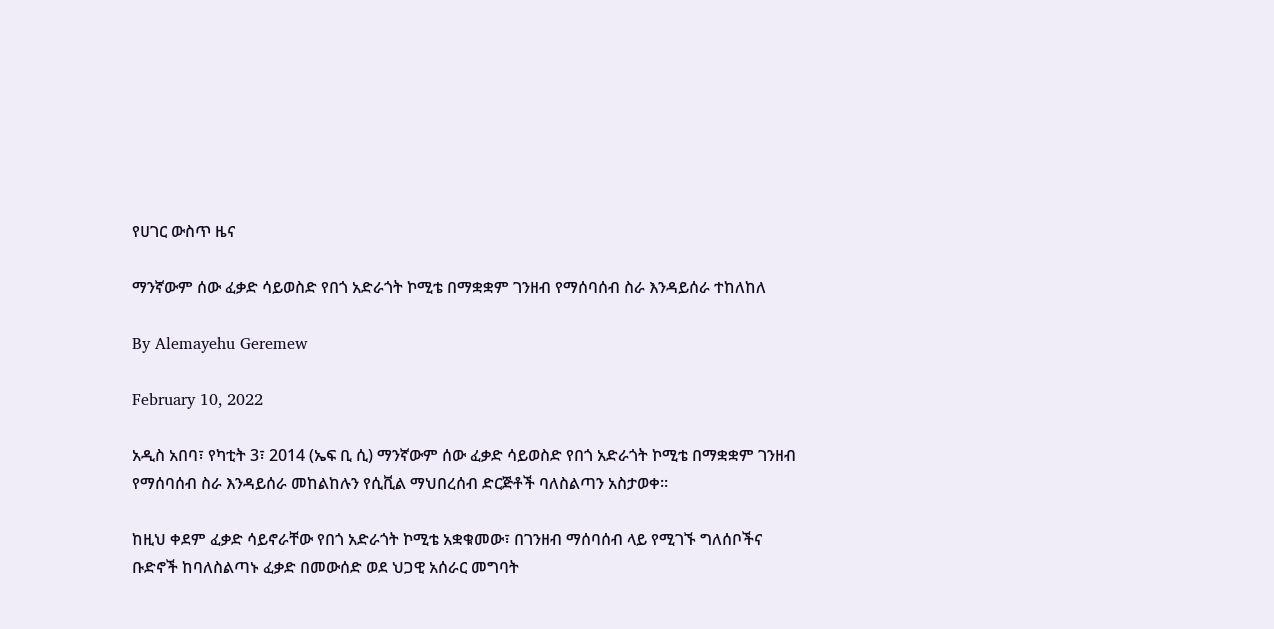የሀገር ውስጥ ዜና

ማንኛውም ሰው ፈቃድ ሳይወስድ የበጎ አድራጎት ኮሚቴ በማቋቋም ገንዘብ የማሰባሰብ ስራ እንዳይሰራ ተከለከለ

By Alemayehu Geremew

February 10, 2022

አዲስ አበባ፣ የካቲት 3፣ 2014 (ኤፍ ቢ ሲ) ማንኛውም ሰው ፈቃድ ሳይወስድ የበጎ አድራጎት ኮሚቴ በማቋቋም ገንዘብ የማሰባሰብ ስራ እንዳይሰራ መከልከሉን የሲቪል ማህበረሰብ ድርጅቶች ባለስልጣን አስታወቀ።

ከዚህ ቀደም ፈቃድ ሳይኖራቸው የበጎ አድራጎት ኮሚቴ አቋቁመው፣ በገንዘብ ማሰባሰብ ላይ የሚገኙ ግለሰቦችና ቡድኖች ከባለስልጣኑ ፈቃድ በመውሰድ ወደ ህጋዊ አሰራር መግባት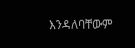እንዳለባቸውም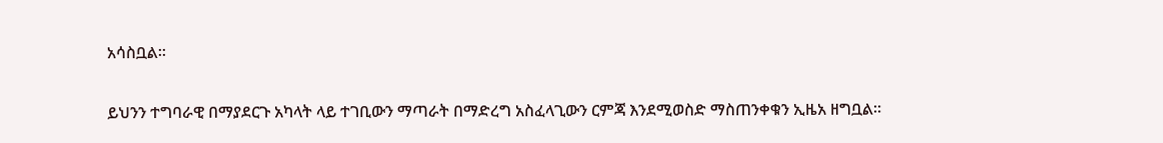አሳስቧል።

ይህንን ተግባራዊ በማያደርጉ አካላት ላይ ተገቢውን ማጣራት በማድረግ አስፈላጊውን ርምጃ እንደሚወስድ ማስጠንቀቁን ኢዜአ ዘግቧል።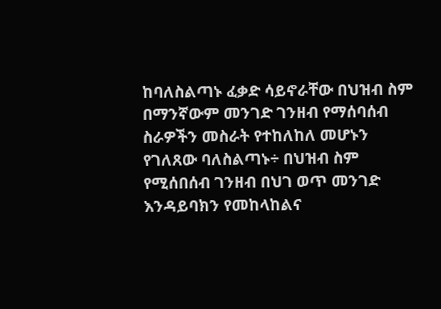ከባለስልጣኑ ፈቃድ ሳይኖራቸው በህዝብ ስም በማንኛውም መንገድ ገንዘብ የማሰባሰብ ስራዎችን መስራት የተከለከለ መሆኑን የገለጸው ባለስልጣኑ÷ በህዝብ ስም የሚሰበሰብ ገንዘብ በህገ ወጥ መንገድ እንዳይባክን የመከላከልና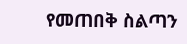የመጠበቅ ስልጣን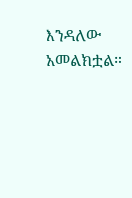እንዳለው አመልክቷል።